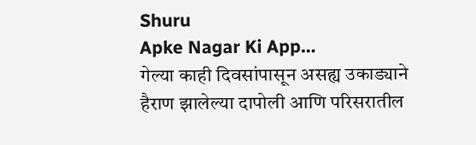Shuru
Apke Nagar Ki App…
गेल्या काही दिवसांपासून असह्य उकाड्याने हैराण झालेल्या दापोली आणि परिसरातील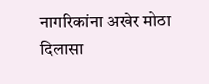नागरिकांना अखेर मोठा दिलासा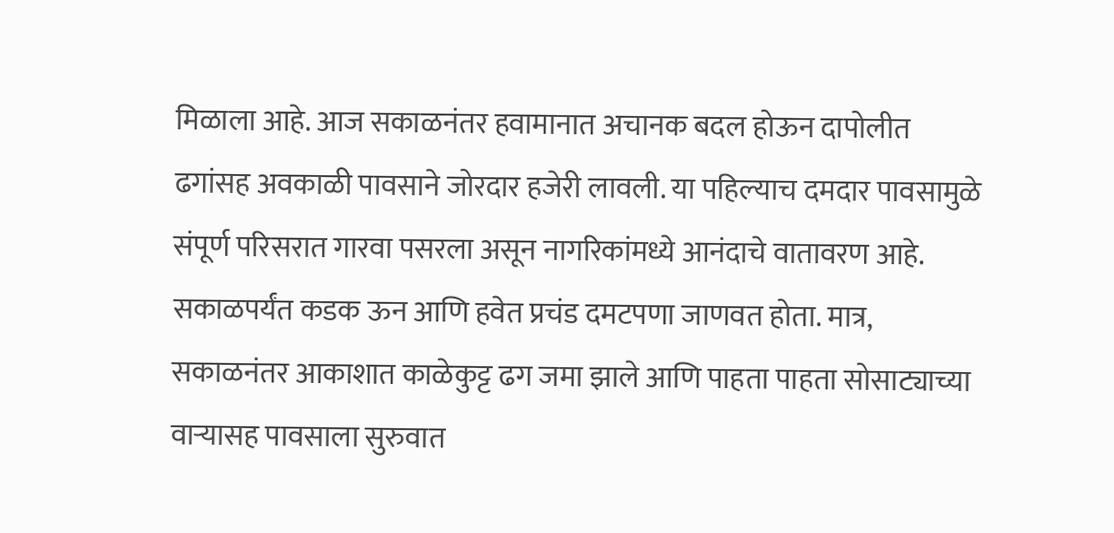मिळाला आहे. आज सकाळनंतर हवामानात अचानक बदल होऊन दापोलीत ढगांसह अवकाळी पावसाने जोरदार हजेरी लावली. या पहिल्याच दमदार पावसामुळे संपूर्ण परिसरात गारवा पसरला असून नागरिकांमध्ये आनंदाचे वातावरण आहे. सकाळपर्यंत कडक ऊन आणि हवेत प्रचंड दमटपणा जाणवत होता. मात्र, सकाळनंतर आकाशात काळेकुट्ट ढग जमा झाले आणि पाहता पाहता सोसाट्याच्या वाऱ्यासह पावसाला सुरुवात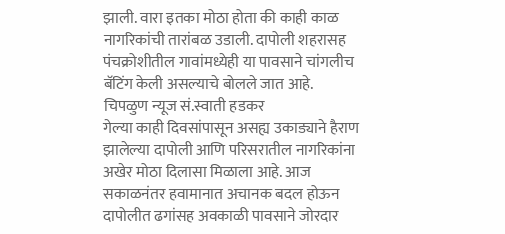झाली. वारा इतका मोठा होता की काही काळ नागरिकांची तारांबळ उडाली. दापोली शहरासह पंचक्रोशीतील गावांमध्येही या पावसाने चांगलीच बॅटिंग केली असल्याचे बोलले जात आहे.
चिपळुण न्यूज सं.स्वाती हडकर
गेल्या काही दिवसांपासून असह्य उकाड्याने हैराण झालेल्या दापोली आणि परिसरातील नागरिकांना अखेर मोठा दिलासा मिळाला आहे. आज सकाळनंतर हवामानात अचानक बदल होऊन दापोलीत ढगांसह अवकाळी पावसाने जोरदार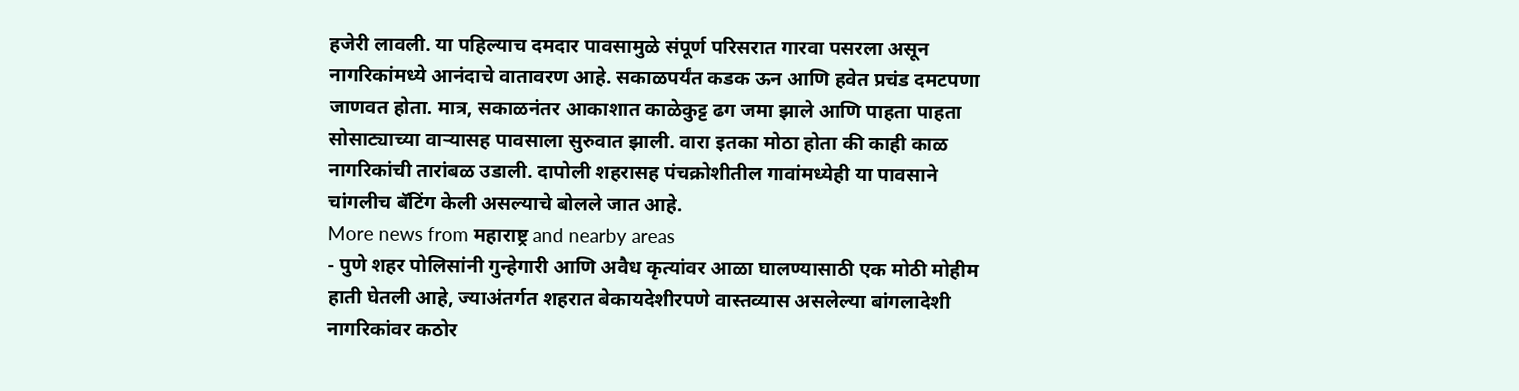हजेरी लावली. या पहिल्याच दमदार पावसामुळे संपूर्ण परिसरात गारवा पसरला असून नागरिकांमध्ये आनंदाचे वातावरण आहे. सकाळपर्यंत कडक ऊन आणि हवेत प्रचंड दमटपणा जाणवत होता. मात्र, सकाळनंतर आकाशात काळेकुट्ट ढग जमा झाले आणि पाहता पाहता सोसाट्याच्या वाऱ्यासह पावसाला सुरुवात झाली. वारा इतका मोठा होता की काही काळ नागरिकांची तारांबळ उडाली. दापोली शहरासह पंचक्रोशीतील गावांमध्येही या पावसाने चांगलीच बॅटिंग केली असल्याचे बोलले जात आहे.
More news from महाराष्ट्र and nearby areas
- पुणे शहर पोलिसांनी गुन्हेगारी आणि अवैध कृत्यांवर आळा घालण्यासाठी एक मोठी मोहीम हाती घेतली आहे, ज्याअंतर्गत शहरात बेकायदेशीरपणे वास्तव्यास असलेल्या बांगलादेशी नागरिकांवर कठोर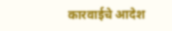कारवाईचे आदेश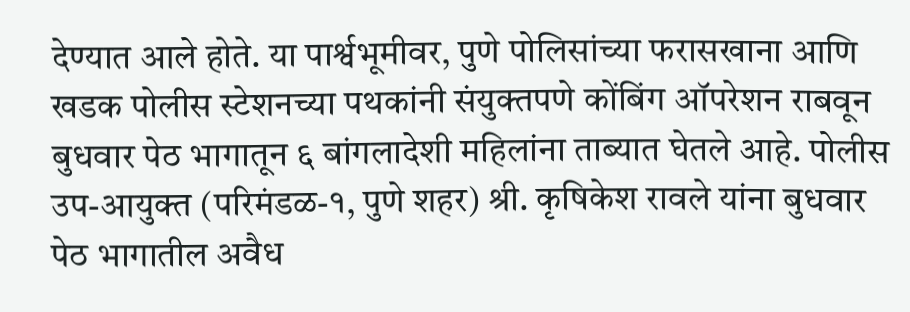देण्यात आले होते. या पार्श्वभूमीवर, पुणे पोलिसांच्या फरासखाना आणि खडक पोलीस स्टेशनच्या पथकांनी संयुक्तपणे कोंबिंग ऑपरेशन राबवून बुधवार पेठ भागातून ६ बांगलादेशी महिलांना ताब्यात घेतले आहे. पोलीस उप-आयुक्त (परिमंडळ-१, पुणे शहर) श्री. कृषिकेश रावले यांना बुधवार पेठ भागातील अवैध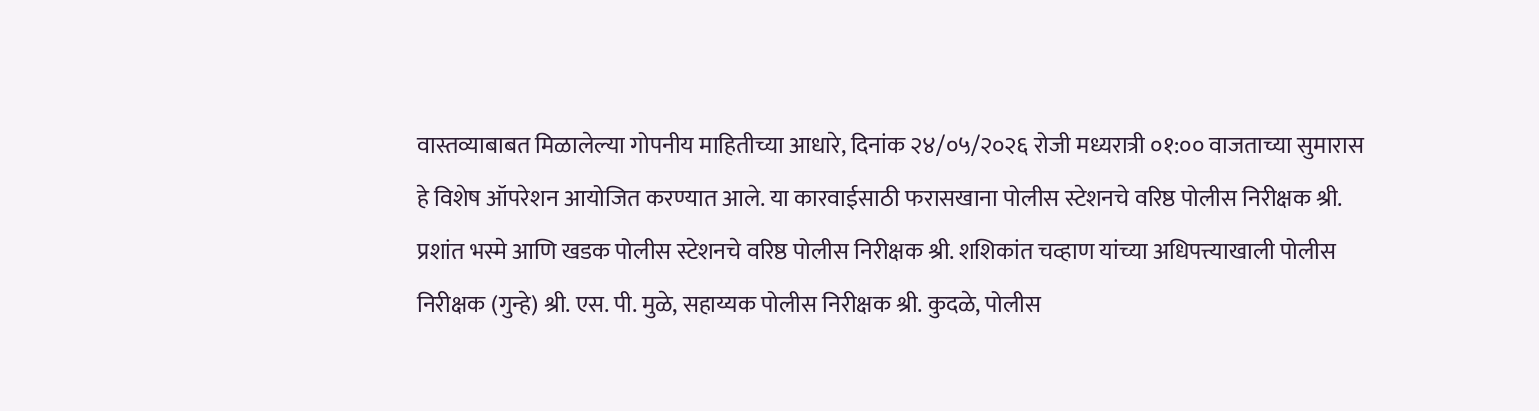वास्तव्याबाबत मिळालेल्या गोपनीय माहितीच्या आधारे, दिनांक २४/०५/२०२६ रोजी मध्यरात्री ०१:०० वाजताच्या सुमारास हे विशेष ऑपरेशन आयोजित करण्यात आले. या कारवाईसाठी फरासखाना पोलीस स्टेशनचे वरिष्ठ पोलीस निरीक्षक श्री. प्रशांत भस्मे आणि खडक पोलीस स्टेशनचे वरिष्ठ पोलीस निरीक्षक श्री. शशिकांत चव्हाण यांच्या अधिपत्त्याखाली पोलीस निरीक्षक (गुन्हे) श्री. एस. पी. मुळे, सहाय्यक पोलीस निरीक्षक श्री. कुदळे, पोलीस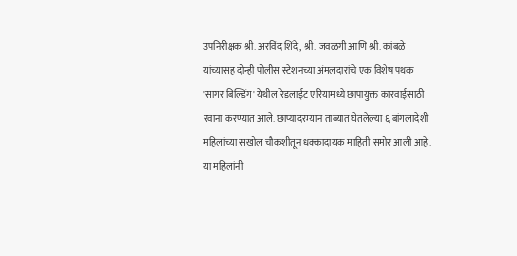उपनिरीक्षक श्री. अरविंद शिंदे, श्री. जवळगी आणि श्री. कांबळे यांच्यासह दोन्ही पोलीस स्टेशनच्या अंमलदारांचे एक विशेष पथक 'सागर बिल्डिंग' येथील रेडलाईट एरियामध्ये छापायुक्त कारवाईसाठी रवाना करण्यात आले. छाप्यादरम्यान ताब्यात घेतलेल्या ६ बांगलादेशी महिलांच्या सखोल चौकशीतून धक्कादायक माहिती समोर आली आहे. या महिलांनी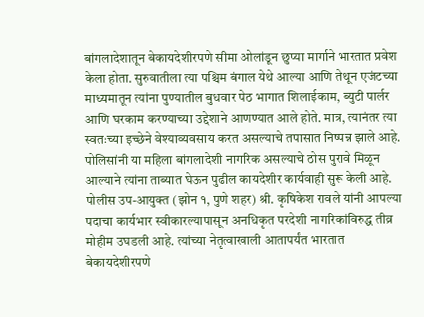बांगलादेशातून बेकायदेशीरपणे सीमा ओलांडून छुप्या मार्गाने भारतात प्रवेश केला होता. सुरुवातीला त्या पश्चिम बंगाल येथे आल्या आणि तेथून एजंटच्या माध्यमातून त्यांना पुण्यातील बुधवार पेठ भागात शिलाईकाम, ब्युटी पार्लर आणि घरकाम करण्याच्या उद्देशाने आणण्यात आले होते. मात्र, त्यानंतर त्या स्वतःच्या इच्छेने वेश्याव्यवसाय करत असल्याचे तपासात निष्पन्न झाले आहे. पोलिसांनी या महिला बांगलादेशी नागरिक असल्याचे ठोस पुरावे मिळून आल्याने त्यांना ताब्यात घेऊन पुढील कायदेशीर कार्यवाही सुरू केली आहे. पोलीस उप-आयुक्त (झोन १, पुणे शहर) श्री. कृषिकेश रावले यांनी आपल्या पदाचा कार्यभार स्वीकारल्यापासून अनधिकृत परदेशी नागरिकांविरुद्ध तीव्र मोहीम उघडली आहे. त्यांच्या नेतृत्वाखाली आतापर्यंत भारतात बेकायदेशीरपणे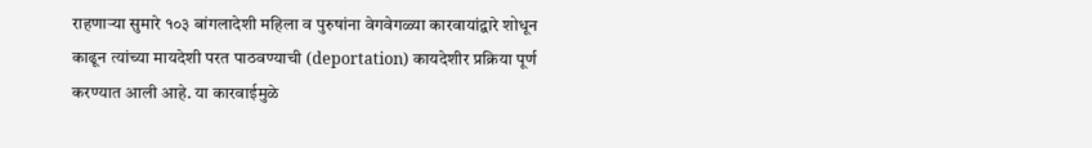राहणाऱ्या सुमारे १०३ बांगलादेशी महिला व पुरुषांना वेगवेगळ्या कारवायांद्वारे शोधून काढून त्यांच्या मायदेशी परत पाठवण्याची (deportation) कायदेशीर प्रक्रिया पूर्ण करण्यात आली आहे. या कारवाईमुळे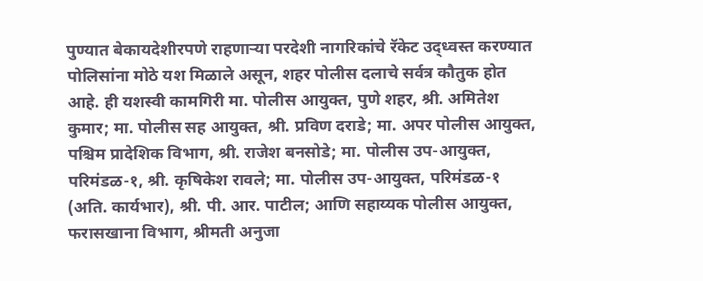पुण्यात बेकायदेशीरपणे राहणाऱ्या परदेशी नागरिकांचे रॅकेट उद्ध्वस्त करण्यात पोलिसांना मोठे यश मिळाले असून, शहर पोलीस दलाचे सर्वत्र कौतुक होत आहे. ही यशस्वी कामगिरी मा. पोलीस आयुक्त, पुणे शहर, श्री. अमितेश कुमार; मा. पोलीस सह आयुक्त, श्री. प्रविण दराडे; मा. अपर पोलीस आयुक्त, पश्चिम प्रादेशिक विभाग, श्री. राजेश बनसोडे; मा. पोलीस उप-आयुक्त, परिमंडळ-१, श्री. कृषिकेश रावले; मा. पोलीस उप-आयुक्त, परिमंडळ-१ (अति. कार्यभार), श्री. पी. आर. पाटील; आणि सहाय्यक पोलीस आयुक्त, फरासखाना विभाग, श्रीमती अनुजा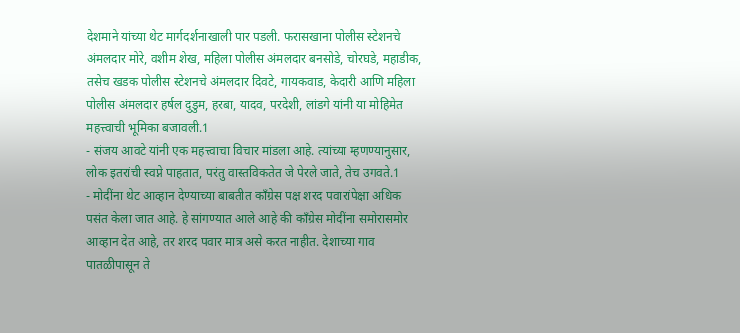देशमाने यांच्या थेट मार्गदर्शनाखाली पार पडली. फरासखाना पोलीस स्टेशनचे अंमलदार मोरे, वशीम शेख, महिला पोलीस अंमलदार बनसोडे, चोरघडे, महाडीक, तसेच खडक पोलीस स्टेशनचे अंमलदार दिवटे, गायकवाड, केदारी आणि महिला पोलीस अंमलदार हर्षल दुडुम, हरबा, यादव, परदेशी, लांडगे यांनी या मोहिमेत महत्त्वाची भूमिका बजावली.1
- संजय आवटे यांनी एक महत्त्वाचा विचार मांडला आहे. त्यांच्या म्हणण्यानुसार, लोक इतरांची स्वप्ने पाहतात, परंतु वास्तविकतेत जे पेरले जाते, तेच उगवते.1
- मोदींना थेट आव्हान देण्याच्या बाबतीत काँग्रेस पक्ष शरद पवारांपेक्षा अधिक पसंत केला जात आहे. हे सांगण्यात आले आहे की काँग्रेस मोदींना समोरासमोर आव्हान देत आहे, तर शरद पवार मात्र असे करत नाहीत. देशाच्या गाव पातळीपासून ते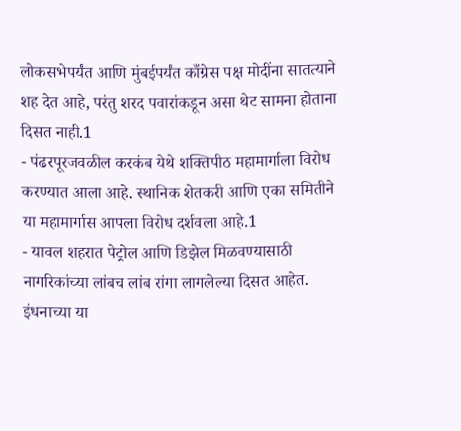लोकसभेपर्यंत आणि मुंबईपर्यंत काँग्रेस पक्ष मोदींना सातत्याने शह देत आहे, परंतु शरद पवारांकडून असा थेट सामना होताना दिसत नाही.1
- पंढरपूरजवळील करकंब येथे शक्तिपीठ महामार्गाला विरोध करण्यात आला आहे. स्थानिक शेतकरी आणि एका समितीने या महामार्गास आपला विरोध दर्शवला आहे.1
- यावल शहरात पेट्रोल आणि डिझेल मिळवण्यासाठी नागरिकांच्या लांबच लांब रांगा लागलेल्या दिसत आहेत. इंधनाच्या या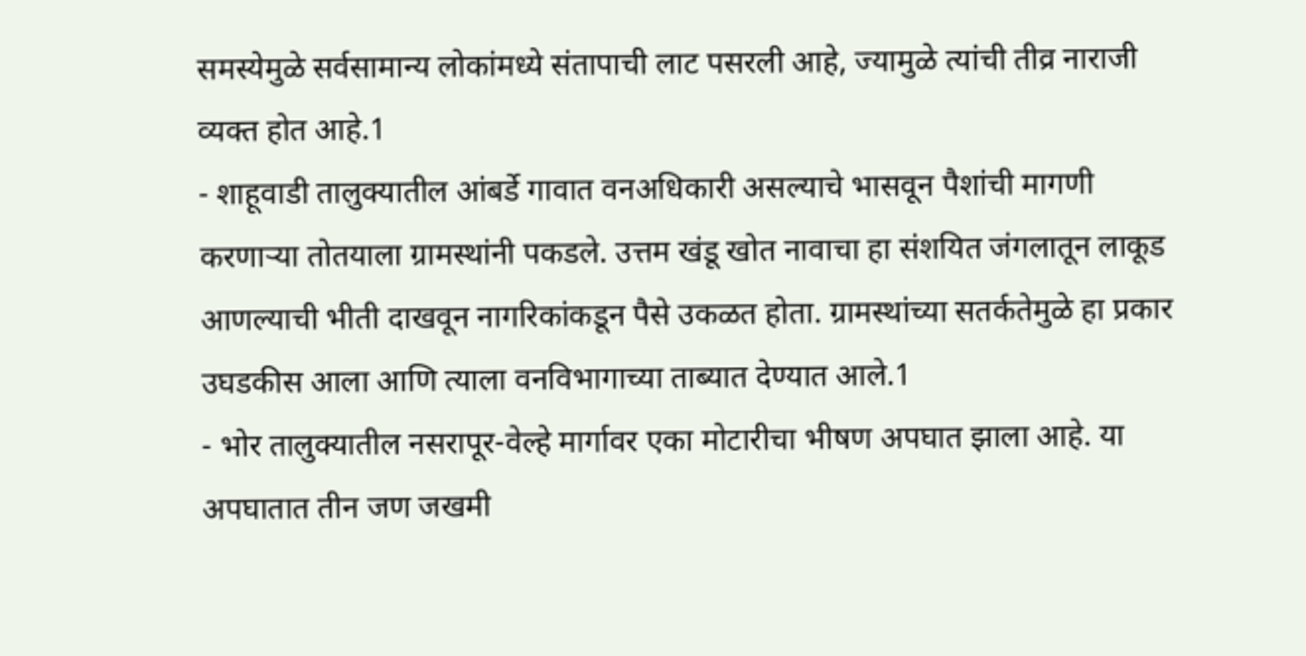समस्येमुळे सर्वसामान्य लोकांमध्ये संतापाची लाट पसरली आहे, ज्यामुळे त्यांची तीव्र नाराजी व्यक्त होत आहे.1
- शाहूवाडी तालुक्यातील आंबर्डे गावात वनअधिकारी असल्याचे भासवून पैशांची मागणी करणाऱ्या तोतयाला ग्रामस्थांनी पकडले. उत्तम खंडू खोत नावाचा हा संशयित जंगलातून लाकूड आणल्याची भीती दाखवून नागरिकांकडून पैसे उकळत होता. ग्रामस्थांच्या सतर्कतेमुळे हा प्रकार उघडकीस आला आणि त्याला वनविभागाच्या ताब्यात देण्यात आले.1
- भोर तालुक्यातील नसरापूर-वेल्हे मार्गावर एका मोटारीचा भीषण अपघात झाला आहे. या अपघातात तीन जण जखमी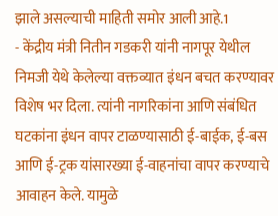झाले असल्याची माहिती समोर आली आहे.1
- केंद्रीय मंत्री नितीन गडकरी यांनी नागपूर येथील निमजी येथे केलेल्या वक्तव्यात इंधन बचत करण्यावर विशेष भर दिला. त्यांनी नागरिकांना आणि संबंधित घटकांना इंधन वापर टाळण्यासाठी ई-बाईक, ई-बस आणि ई-ट्रक यांसारख्या ई-वाहनांचा वापर करण्याचे आवाहन केले. यामुळे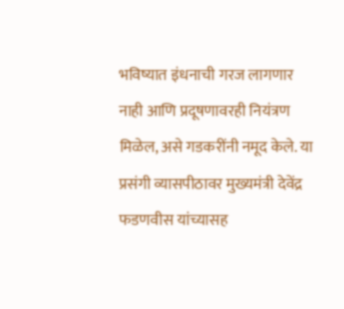भविष्यात इंधनाची गरज लागणार नाही आणि प्रदूषणावरही नियंत्रण मिळेल, असे गडकरींनी नमूद केले. या प्रसंगी व्यासपीठावर मुख्यमंत्री देवेंद्र फडणवीस यांच्यासह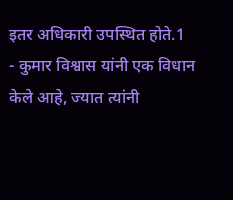इतर अधिकारी उपस्थित होते.1
- कुमार विश्वास यांनी एक विधान केले आहे, ज्यात त्यांनी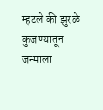म्हटले की झुरळे कुजण्यातून जन्माला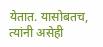येतात. यासोबतच, त्यांनी असेही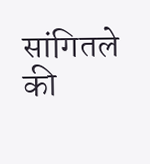सांगितले की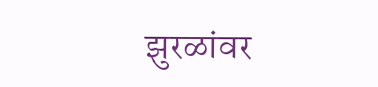झुरळांवर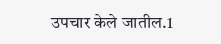उपचार केले जातील.1